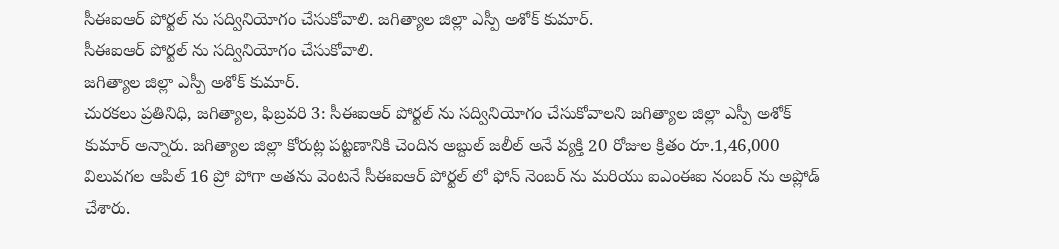సీఈఐఆర్ పోర్టల్ ను సద్వినియోగం చేసుకోవాలి. జగిత్యాల జిల్లా ఎస్పీ అశోక్ కుమార్.
సీఈఐఆర్ పోర్టల్ ను సద్వినియోగం చేసుకోవాలి.
జగిత్యాల జిల్లా ఎస్పీ అశోక్ కుమార్.
చురకలు ప్రతినిధి, జగిత్యాల, ఫిబ్రవరి 3: సీఈఐఆర్ పోర్టల్ ను సద్వినియోగం చేసుకోవాలని జగిత్యాల జిల్లా ఎస్పీ అశోక్ కుమార్ అన్నారు. జగిత్యాల జిల్లా కోరుట్ల పట్టణానికి చెందిన అబ్దుల్ జలీల్ అనే వ్యక్తి 20 రోజుల క్రితం రూ.1,46,000 విలువగల ఆపిల్ 16 ప్రో పోగా అతను వెంటనే సీఈఐఆర్ పోర్టల్ లో ఫోన్ నెంబర్ ను మరియు ఐఎంఈఐ నంబర్ ను అప్లోడ్ చేశారు.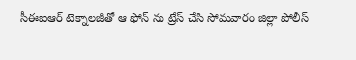సీఈఐఆర్ టెక్నాలజీతో ఆ ఫోన్ ను ట్రేస్ చేసి సోమవారం జిల్లా పోలీస్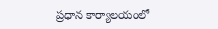ప్రధాన కార్యాలయంలో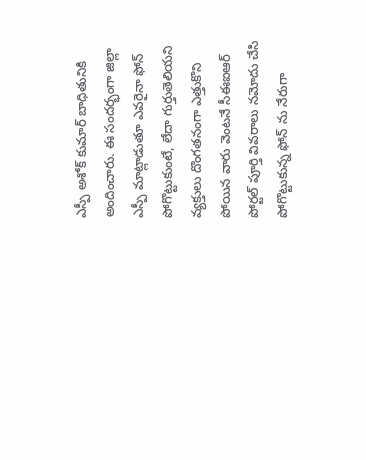ఎస్పీ అశోక్ కుమార్ బాధితునికి అందించారు. ఈ సందర్భంగా జిల్లా ఎస్పీ మాట్లాడుతూ ఎవరైనా ఫోన్ పోగొట్టుకుంటే, లేదా గుర్తుతెలియని వ్యక్తులు దొంగతనంగా ఎత్తుకొని పోయిన వారు వెంటనే సీఈఐఆర్ పోర్టల్ పూర్తి వివరాలు నమోదు చేసి పోగొట్టుకున్న ఫోన్ ను నేరుగా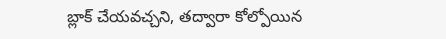బ్లాక్ చేయవచ్చని, తద్వారా కోల్పోయిన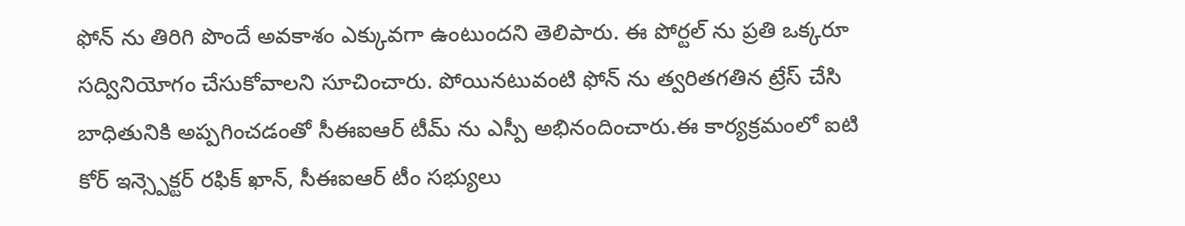ఫోన్ ను తిరిగి పొందే అవకాశం ఎక్కువగా ఉంటుందని తెలిపారు. ఈ పోర్టల్ ను ప్రతి ఒక్కరూ సద్వినియోగం చేసుకోవాలని సూచించారు. పోయినటువంటి ఫోన్ ను త్వరితగతిన ట్రేస్ చేసి బాధితునికి అప్పగించడంతో సీఈఐఆర్ టీమ్ ను ఎస్పీ అభినందించారు.ఈ కార్యక్రమంలో ఐటి కోర్ ఇన్స్పెక్టర్ రఫిక్ ఖాన్, సీఈఐఆర్ టీం సభ్యులు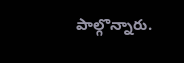పాల్గొన్నారు.